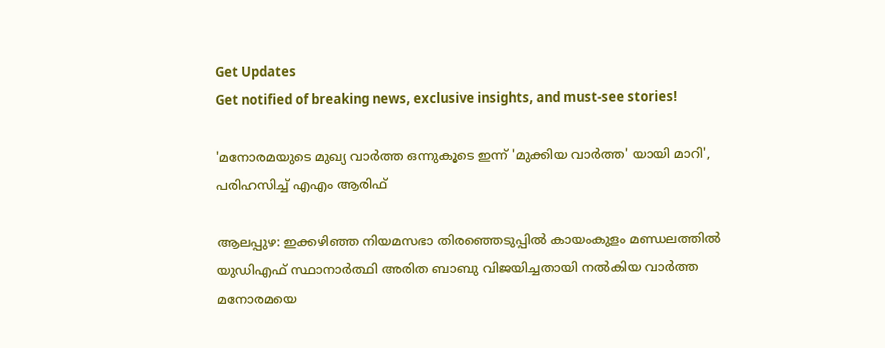Get Updates
Get notified of breaking news, exclusive insights, and must-see stories!

'മനോരമയുടെ മുഖ്യ വാർത്ത ഒന്നുകൂടെ ഇന്ന് 'മുക്കിയ വാർത്ത' യായി മാറി', പരിഹസിച്ച് എഎം ആരിഫ്

ആലപ്പുഴ: ഇക്കഴിഞ്ഞ നിയമസഭാ തിരഞ്ഞെടുപ്പില്‍ കായംകുളം മണ്ഡലത്തില്‍ യുഡിഎഫ് സ്ഥാനാര്‍ത്ഥി അരിത ബാബു വിജയിച്ചതായി നല്‍കിയ വാര്‍ത്ത മനോരമയെ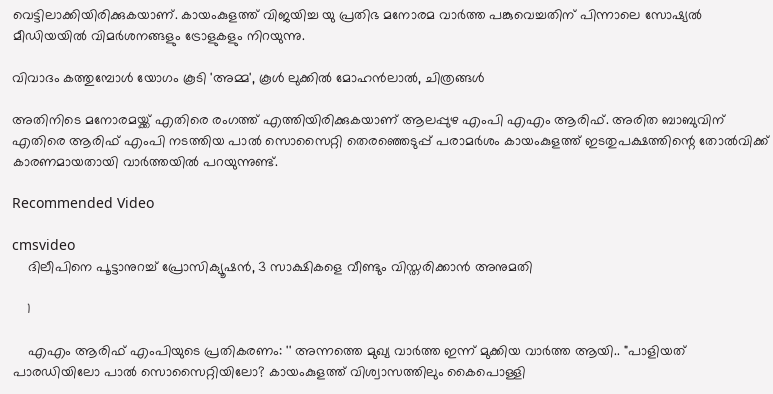വെട്ടിലാക്കിയിരിക്കുകയാണ്. കായംകുളത്ത് വിജയിച്ച യു പ്രതിഭ മനോരമ വാര്‍ത്ത പങ്കുവെച്ചതിന് പിന്നാലെ സോഷ്യല്‍ മീഡിയയില്‍ വിമര്‍ശനങ്ങളും ട്രോളുകളും നിറയുന്നു.

വിവാദം കത്തുമ്പോൾ യോഗം കൂടി 'അമ്മ', കൂൾ ലുക്കിൽ മോഹൻലാൽ, ചിത്രങ്ങൾ

അതിനിടെ മനോരമയ്ക്ക് എതിരെ രംഗത്ത് എത്തിയിരിക്കുകയാണ് ആലപ്പുഴ എംപി എഎം ആരിഫ്. അരിത ബാബുവിന് എതിരെ ആരിഫ് എംപി നടത്തിയ പാല്‍ സൊസൈറ്റി തെരഞ്ഞെടുപ്പ് പരാമര്‍ശം കായംകുളത്ത് ഇടതുപക്ഷത്തിന്റെ തോല്‍വിക്ക് കാരണമായതായി വാര്‍ത്തയില്‍ പറയുന്നുണ്ട്.

Recommended Video

cmsvideo
    ദിലീപിനെ പൂട്ടാനുറച്ച് പ്രോസിക്യൂഷന്‍, 3 സാക്ഷികളെ വീണ്ടും വിസ്തരിക്കാന്‍ അനുമതി

    1

    എഎം ആരിഫ് എംപിയുടെ പ്രതികരണം: '' അന്നത്തെ മുഖ്യ വാർത്ത ഇന്ന് മുക്കിയ വാർത്ത ആയി.. "പാളിയത് പാരഡിയിലോ പാൽ സൊസൈറ്റിയിലോ? കായംകുളത്ത് വിശ്വാസത്തിലും കൈപൊള്ളി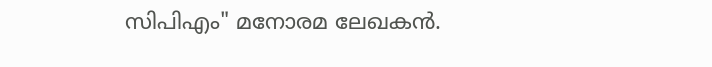സിപിഎം" മനോരമ ലേഖകൻ.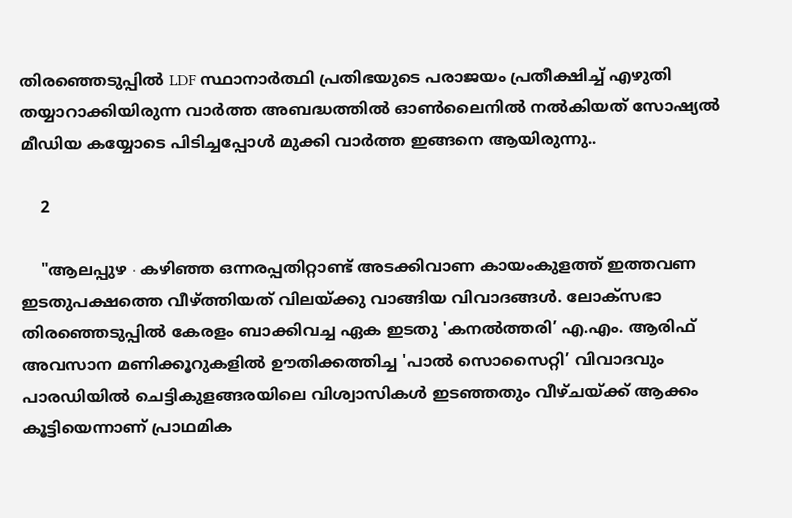തിരഞ്ഞെടുപ്പിൽ LDF സ്ഥാനാർത്ഥി പ്രതിഭയുടെ പരാജയം പ്രതീക്ഷിച്ച് എഴുതി തയ്യാറാക്കിയിരുന്ന വാർത്ത അബദ്ധത്തിൽ ഓൺലൈനിൽ നൽകിയത് സോഷ്യൽ മീഡിയ കയ്യോടെ പിടിച്ചപ്പോൾ മുക്കി വാർത്ത ഇങ്ങനെ ആയിരുന്നു..

    2

    "ആലപ്പുഴ ∙ കഴിഞ്ഞ ഒന്നരപ്പതിറ്റാണ്ട് അടക്കിവാണ കായംകുളത്ത് ഇത്തവണ ഇടതുപക്ഷത്തെ വീഴ്ത്തിയത് വിലയ്ക്കു വാങ്ങിയ വിവാദങ്ങൾ. ലോക്സഭാ തിരഞ്ഞെടുപ്പിൽ കേരളം ബാക്കിവച്ച ഏക ഇടതു 'കനൽത്തരി’ എ.എം. ആരിഫ് അവസാന മണിക്കൂറുകളിൽ ഊതിക്കത്തിച്ച 'പാൽ സൊസൈറ്റി’ വിവാദവും പാരഡിയിൽ ചെട്ടികുളങ്ങരയിലെ വിശ്വാസികൾ ഇടഞ്ഞതും വീഴ്ചയ്ക്ക് ആക്കം കൂട്ടിയെന്നാണ് പ്രാഥമിക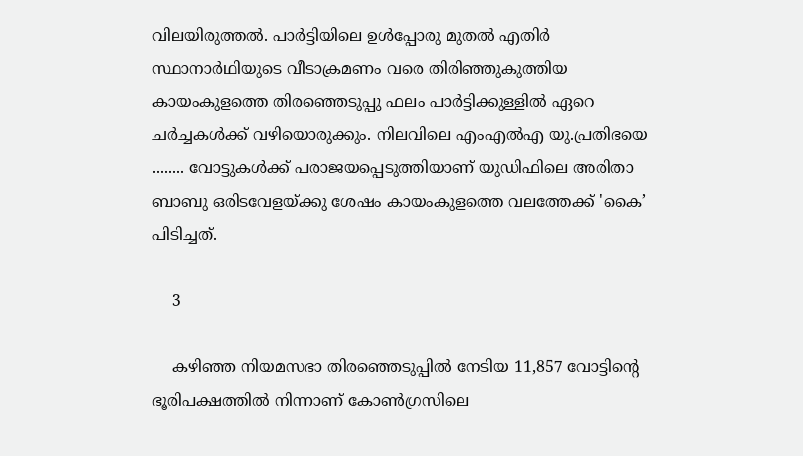വിലയിരുത്തൽ. പാർട്ടിയിലെ ഉൾപ്പോരു മുതൽ എതിര്‍ സ്ഥാനാർഥിയുടെ വീടാക്രമണം വരെ തിരിഞ്ഞുകുത്തിയ കായംകുളത്തെ തിരഞ്ഞെടുപ്പു ഫലം പാർട്ടിക്കുള്ളിൽ ഏറെ ചർച്ചകൾക്ക് വഴിയൊരുക്കും. നിലവിലെ എംഎൽഎ യു.പ്രതിഭയെ ........ വോട്ടുകൾക്ക് പരാജയപ്പെടുത്തിയാണ് യുഡിഫിലെ അരിതാ ബാബു ഒരിടവേളയ്ക്കു ശേഷം കായംകുളത്തെ വലത്തേക്ക് 'കൈ’ പിടിച്ചത്.

    3

    കഴിഞ്ഞ നിയമസഭാ തിരഞ്ഞെടുപ്പിൽ നേടിയ 11,857 വോട്ടിന്റെ ഭൂരിപക്ഷത്തിൽ നിന്നാണ് കോൺഗ്രസിലെ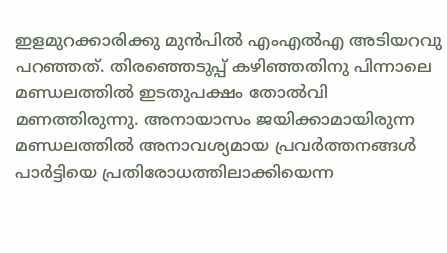ഇളമുറക്കാരിക്കു മുൻപിൽ എംഎൽഎ അടിയറവു പറഞ്ഞത്. തിരഞ്ഞെടുപ്പ് കഴിഞ്ഞതിനു പിന്നാലെ മണ്ഡലത്തിൽ ഇടതുപക്ഷം തോൽവി മണത്തിരുന്നു. അനായാസം ജയിക്കാമായിരുന്ന മണ്ഡലത്തിൽ അനാവശ്യമായ പ്രവർത്തനങ്ങൾ പാർട്ടിയെ പ്രതിരോധത്തിലാക്കിയെന്ന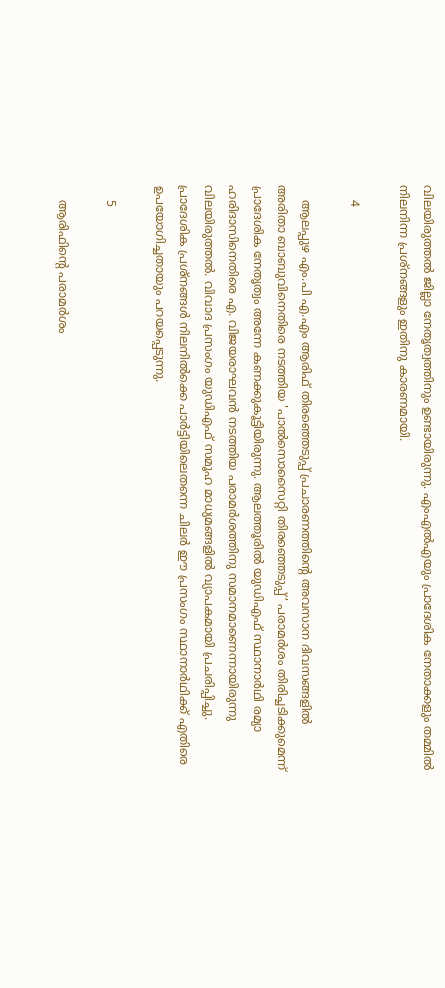വിലയിരുത്തൽ ജില്ലാ നേതൃത്വത്തിനും ഉണ്ടായിരുന്നു. എംഎൽഎയും പ്രാദേശിക നേതാക്കളും തമ്മിൽ നിലനിന്ന പ്രശ്നങ്ങളും ഇതിനു കാരണമായി.

    4

    ആലപ്പുഴ എം.പി എ.എം ആരിഫ് തിരഞ്ഞെടുപ്പ് പ്രചാരണത്തിന്റെ അവസാന ദിവസങ്ങളിൽ അരിതാ ബാബുവിനെതിരെ നടത്തിയ 'പാൽസൊസൈറ്റി തിരഞ്ഞെടുപ്പ്’ പരാമർശം തിരിച്ചടിക്കുമെന്ന് പ്രാദേശിക നേതൃത്വം അന്നേ കണക്കുകൂട്ടിയിരുന്നു. ആലത്തൂരിൽ യുഡിഎഫ് സ്ഥാനാർഥി രമ്യാ ഹരിദാസിനെതിരെ എ. വിജയരാഘവൻ നടത്തിയ പരാമർശത്തിനു സമാനമാണെന്നായിരുന്നു വിലയിരുത്തൽ. വിവാദ പ്രസംഗം യുഡിഎഫ് സമൂഹ മാധ്യമങ്ങളിൽ വ്യാപകമായി പ്രചരിപ്പിച്ചു. പ്രാദേശിക പ്രശ്നങ്ങൾ നിലനിൽക്കെ പാർട്ടിയിലെതന്നെ ചിലർ ഈ പ്രസംഗം സ്ഥാനാർഥിക്ക് എതിരെ ഉപയോഗിച്ചതായും പറയപ്പെടുന്നു.

    5

    ആരിഫിന്റെ പരാമർശം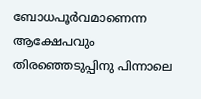ബോധപൂർവമാണെന്ന ആക്ഷേപവും തിരഞ്ഞെടുപ്പിനു പിന്നാലെ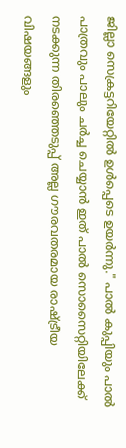ജില്ലാ സെക്രട്ടറിയേറ്റിൽ ഉൾപ്പെടെ ഉയർന്നു." പാൽ കുപ്പിയും പാൽ പാത്രവും പാലും ചർച്ച ചെയ്യാൻ ഇത് പാൽ സൊസൈറ്റിയിലേക്ക് നടക്കുന്ന തിരഞ്ഞെടുപ്പ് അല്ല ഗൗരവതരമായ രാഷ്ട്രീയ വിഷയങ്ങളും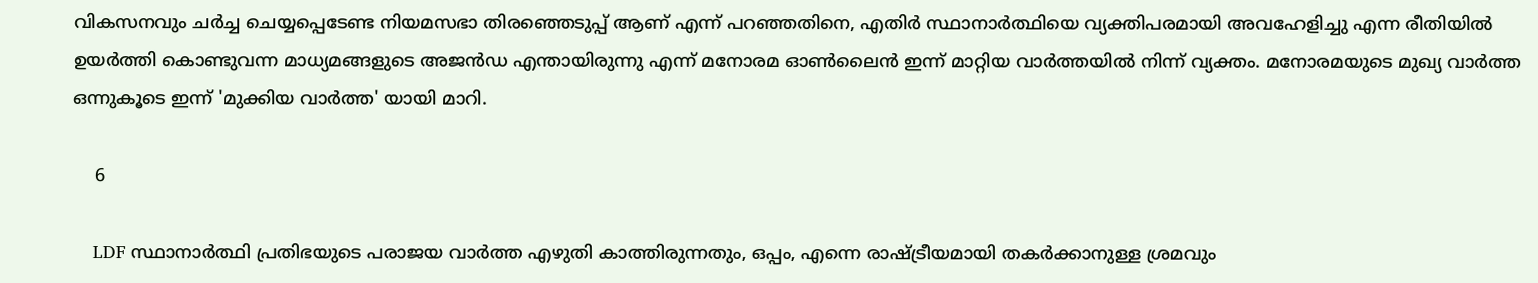വികസനവും ചർച്ച ചെയ്യപ്പെടേണ്ട നിയമസഭാ തിരഞ്ഞെടുപ്പ് ആണ് എന്ന് പറഞ്ഞതിനെ, എതിർ സ്ഥാനാർത്ഥിയെ വ്യക്തിപരമായി അവഹേളിച്ചു എന്ന രീതിയിൽ ഉയർത്തി കൊണ്ടുവന്ന മാധ്യമങ്ങളുടെ അജൻഡ എന്തായിരുന്നു എന്ന് മനോരമ ഓൺലൈൻ ഇന്ന് മാറ്റിയ വാർത്തയിൽ നിന്ന് വ്യക്തം. മനോരമയുടെ മുഖ്യ വാർത്ത ഒന്നുകൂടെ ഇന്ന് 'മുക്കിയ വാർത്ത' യായി മാറി.

    6

    LDF സ്ഥാനാർത്ഥി പ്രതിഭയുടെ പരാജയ വാർത്ത എഴുതി കാത്തിരുന്നതും, ഒപ്പം, എന്നെ രാഷ്ട്രീയമായി തകർക്കാനുള്ള ശ്രമവും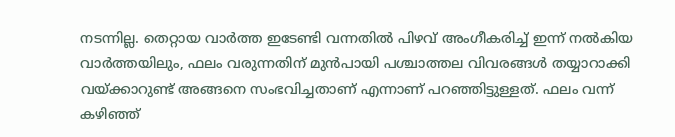നടന്നില്ല. തെറ്റായ വാർത്ത ഇടേണ്ടി വന്നതിൽ പിഴവ് അംഗീകരിച്ച് ഇന്ന് നൽകിയ വാർത്തയിലും, ഫലം വരുന്നതിന് മുൻപായി പശ്ചാത്തല വിവരങ്ങൾ തയ്യാറാക്കി വയ്ക്കാറുണ്ട് അങ്ങനെ സംഭവിച്ചതാണ് എന്നാണ് പറഞ്ഞിട്ടുള്ളത്. ഫലം വന്ന് കഴിഞ്ഞ്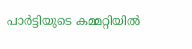പാർട്ടിയുടെ കമ്മറ്റിയിൽ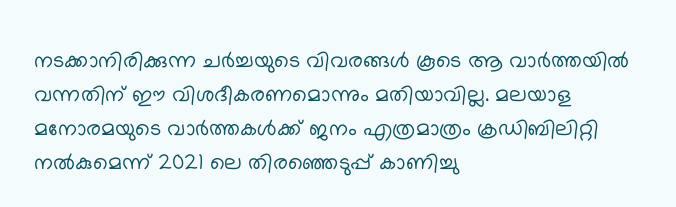നടക്കാനിരിക്കുന്ന ചർച്ചയുടെ വിവരങ്ങൾ കൂടെ ആ വാർത്തയിൽ വന്നതിന് ഈ വിശദീകരണമൊന്നും മതിയാവില്ല. മലയാള മനോരമയുടെ വാർത്തകൾക്ക് ജനം എത്രമാത്രം ക്രഡിബിലിറ്റി നൽകുമെന്ന് 2021 ലെ തിരഞ്ഞെടുപ്പ് കാണിച്ചു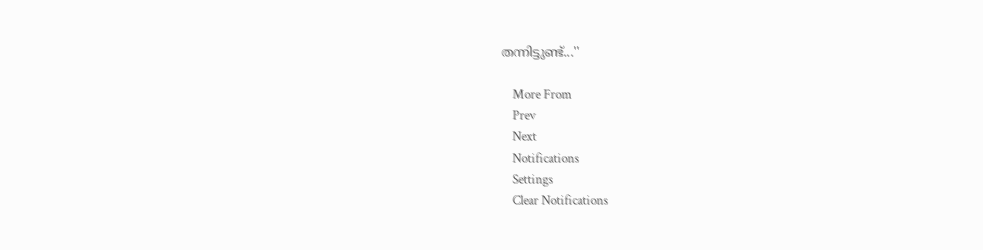തന്നിട്ടുണ്ട്...''

    More From
    Prev
    Next
    Notifications
    Settings
    Clear Notifications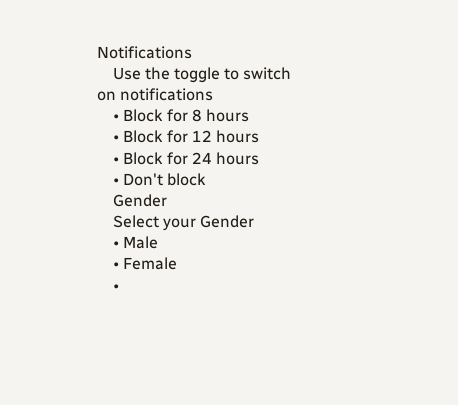Notifications
    Use the toggle to switch on notifications
    • Block for 8 hours
    • Block for 12 hours
    • Block for 24 hours
    • Don't block
    Gender
    Select your Gender
    • Male
    • Female
    •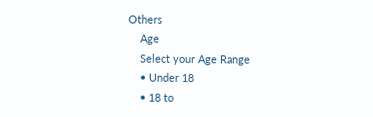Others
    Age
    Select your Age Range
    • Under 18
    • 18 to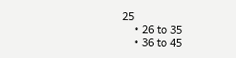25
    • 26 to 35
    • 36 to 45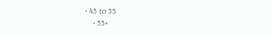• 45 to 55
    • 55+